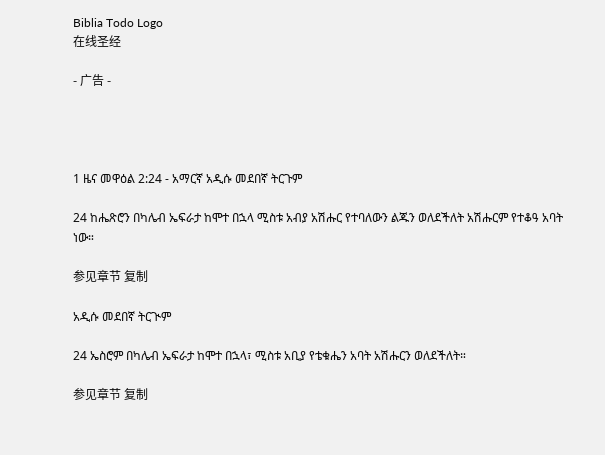Biblia Todo Logo
在线圣经

- 广告 -




1 ዜና መዋዕል 2:24 - አማርኛ አዲሱ መደበኛ ትርጉም

24 ከሔጽሮን በካሌብ ኤፍራታ ከሞተ በኋላ ሚስቱ አብያ አሽሑር የተባለውን ልጁን ወለደችለት አሽሑርም የተቆዓ አባት ነው።

参见章节 复制

አዲሱ መደበኛ ትርጒም

24 ኤስሮም በካሌብ ኤፍራታ ከሞተ በኋላ፣ ሚስቱ አቢያ የቴቁሔን አባት አሽሑርን ወለደችለት።

参见章节 复制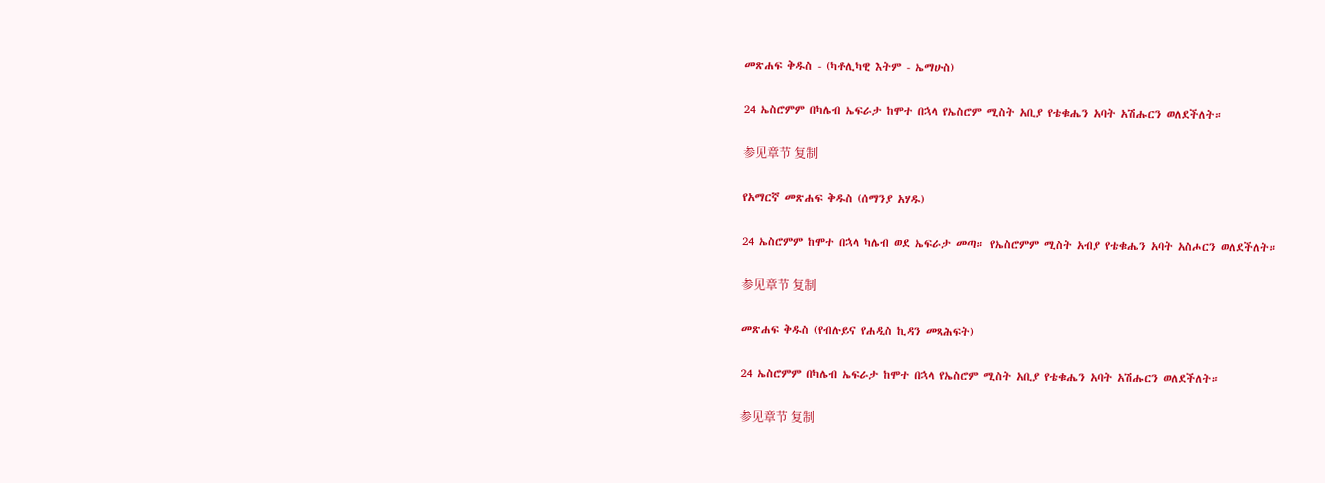መጽሐፍ ቅዱስ - (ካቶሊካዊ እትም - ኤማሁስ)

24 ኤስሮምም በካሌብ ኤፍራታ ከሞተ በኋላ የኤስሮም ሚስት አቢያ የቴቁሔን አባት አሽሑርን ወለደችለት።

参见章节 复制

የአማርኛ መጽሐፍ ቅዱስ (ሰማንያ አሃዱ)

24 ኤስሮምም ከሞተ በኋላ ካሌብ ወደ ኤፍራታ መጣ። የኤስሮምም ሚስት አብያ የቴቁሔን አባት አስሖርን ወለደችለት።

参见章节 复制

መጽሐፍ ቅዱስ (የብሉይና የሐዲስ ኪዳን መጻሕፍት)

24 ኤስሮምም በካሌብ ኤፍራታ ከሞተ በኋላ የኤስሮም ሚስት አቢያ የቴቁሔን አባት አሽሑርን ወለደችለት።

参见章节 复制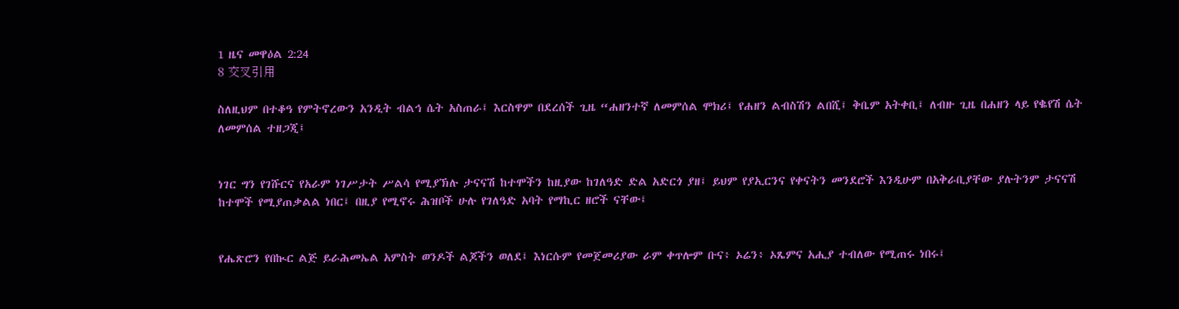1 ዜና መዋዕል 2:24
8 交叉引用

ስለዚህም በተቆዓ የምትኖረውን አንዲት ብልኅ ሴት አስጠራ፤ እርስዋም በደረሰች ጊዜ “ሐዘንተኛ ለመምሰል ሞክሪ፤ የሐዘን ልብስሽን ልበሺ፤ ቅቤም አትቀቢ፤ ለብዙ ጊዜ በሐዘን ላይ የቈየሽ ሴት ለመምሰል ተዘጋጂ፤


ነገር ግን የገሹርና የአራም ነገሥታት ሥልሳ የሚያኽሉ ታናናሽ ከተሞችን ከዚያው ከገለዓድ ድል አድርጎ ያዘ፤ ይህም የያኢርንና የቀናትን መንደሮች እንዲሁም በአቅራቢያቸው ያሉትንም ታናናሽ ከተሞች የሚያጠቃልል ነበር፤ በዚያ የሚኖሩ ሕዝቦች ሁሉ የገለዓድ አባት የማኪር ዘሮች ናቸው፤


የሔጽሮን የበኲር ልጅ ይራሕመኤል አምስት ወንዶች ልጆችን ወለደ፤ እነርሱም የመጀመሪያው ራም ቀጥሎም ቡና፥ ኦሬን፥ ኦጼምና አሒያ ተብለው የሚጠሩ ነበሩ፤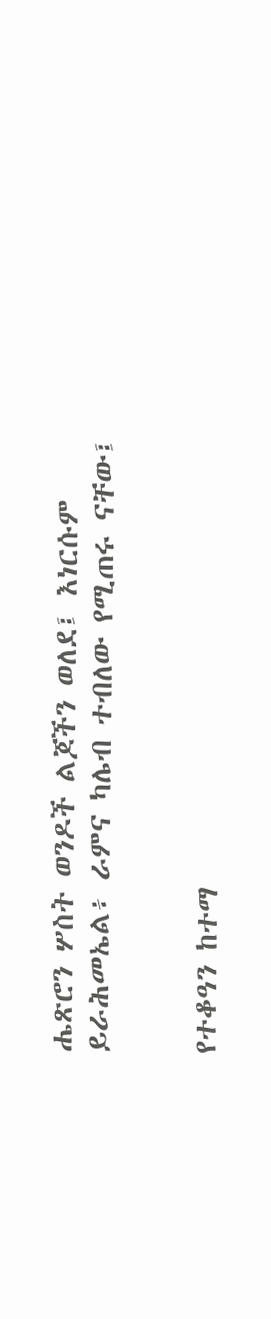ሔጽሮን ሦስት ወንዶች ልጆችን ወለደ፤ እነርሱም ይራሕመኤል፥ ራምና ካሌብ ተብለው የሚጠሩ ናቸው፤


የተቆዓን ከተማ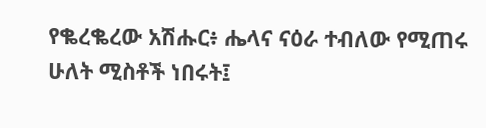የቈረቈረው አሽሑር፥ ሔላና ናዕራ ተብለው የሚጠሩ ሁለት ሚስቶች ነበሩት፤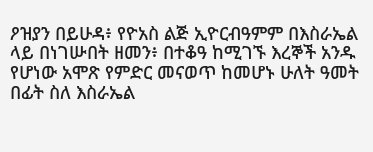ዖዝያን በይሁዳ፥ የዮአስ ልጅ ኢዮርብዓምም በእስራኤል ላይ በነገሡበት ዘመን፥ በተቆዓ ከሚገኙ እረኞች አንዱ የሆነው አሞጽ የምድር መናወጥ ከመሆኑ ሁለት ዓመት በፊት ስለ እስራኤል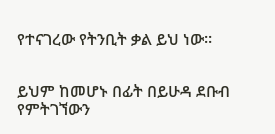የተናገረው የትንቢት ቃል ይህ ነው።


ይህም ከመሆኑ በፊት በይሁዳ ደቡብ የምትገኘውን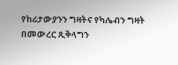የከሪታውያንን ግዛትና የካሌብን ግዛት በመውረር ጺቅላግን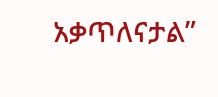አቃጥለናታል”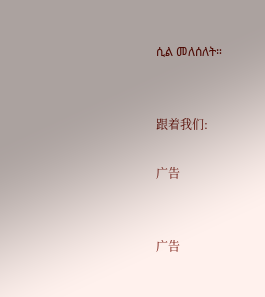ሲል መለሰለት።


跟着我们:

广告


广告